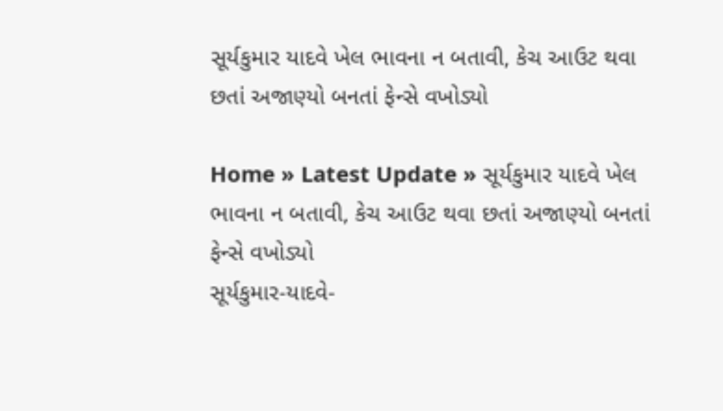સૂર્યકુમાર યાદવે ખેલ ભાવના ન બતાવી, કેચ આઉટ થવા છતાં અજાણ્યો બનતાં ફેન્સે વખોડ્યો

Home » Latest Update » સૂર્યકુમાર યાદવે ખેલ ભાવના ન બતાવી, કેચ આઉટ થવા છતાં અજાણ્યો બનતાં ફેન્સે વખોડ્યો
સૂર્યકુમાર-યાદવે-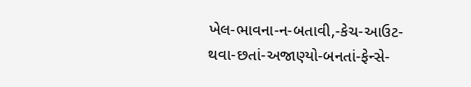ખેલ-ભાવના-ન-બતાવી,-કેચ-આઉટ-થવા-છતાં-અજાણ્યો-બનતાં-ફેન્સે-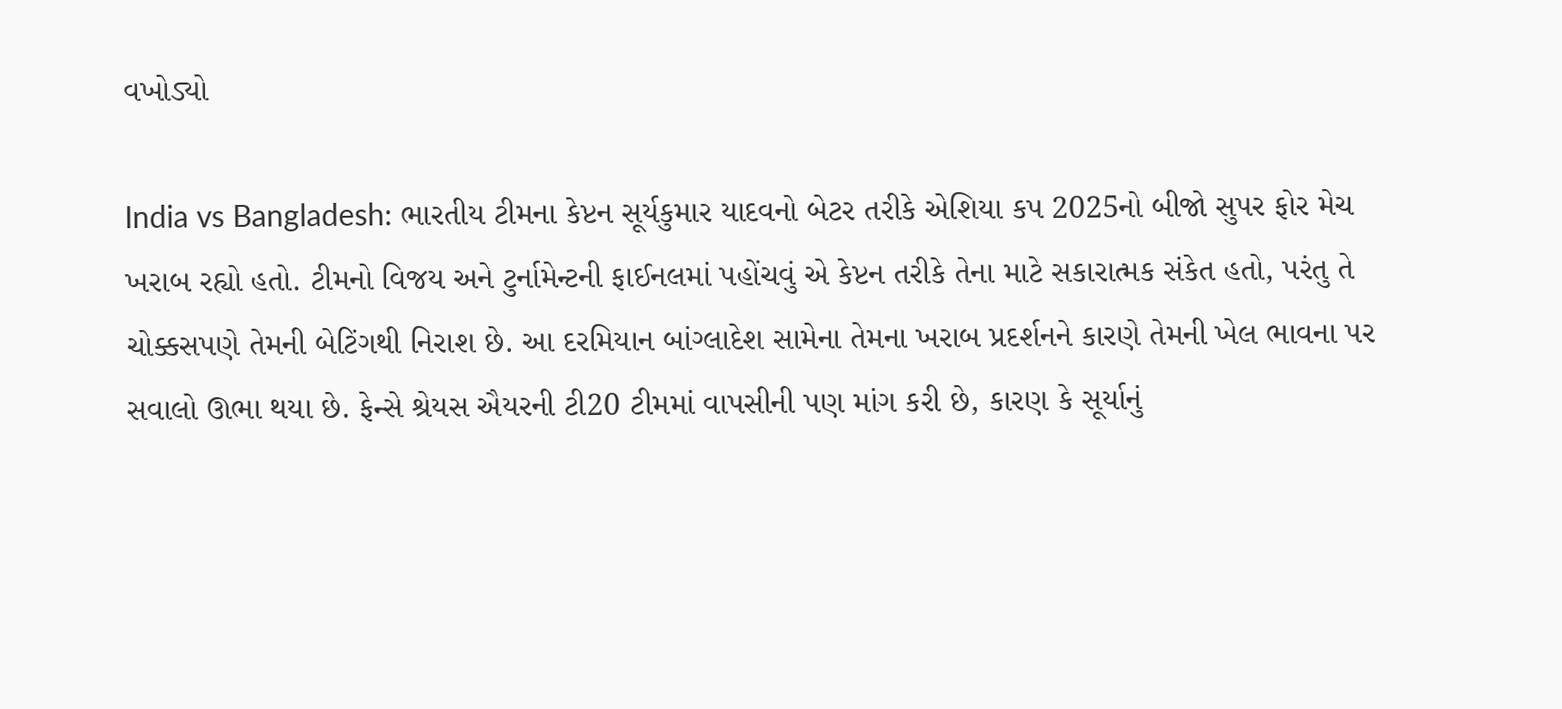વખોડ્યો

India vs Bangladesh: ભારતીય ટીમના કેપ્ટન સૂર્યકુમાર યાદવનો બેટર તરીકે એશિયા કપ 2025નો બીજો સુપર ફોર મેચ ખરાબ રહ્યો હતો. ટીમનો વિજય અને ટુર્નામેન્ટની ફાઈનલમાં પહોંચવું એ કેપ્ટન તરીકે તેના માટે સકારાત્મક સંકેત હતો, પરંતુ તે ચોક્કસપણે તેમની બેટિંગથી નિરાશ છે. આ દરમિયાન બાંગ્લાદેશ સામેના તેમના ખરાબ પ્રદર્શનને કારણે તેમની ખેલ ભાવના પર સવાલો ઊભા થયા છે. ફેન્સે શ્રેયસ ઐયરની ટી20 ટીમમાં વાપસીની પણ માંગ કરી છે, કારણ કે સૂર્યાનું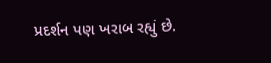પ્રદર્શન પણ ખરાબ રહ્યું છે.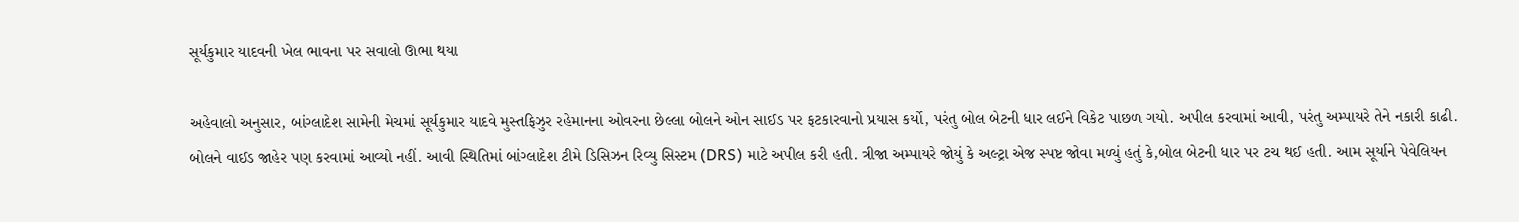સૂર્યકુમાર યાદવની ખેલ ભાવના પર સવાલો ઊભા થયા

અહેવાલો અનુસાર, બાંગ્લાદેશ સામેની મેચમાં સૂર્યકુમાર યાદવે મુસ્તફિઝુર રહેમાનના ઓવરના છેલ્લા બોલને ઓન સાઈડ પર ફટકારવાનો પ્રયાસ કર્યો, પરંતુ બોલ બેટની ધાર લઈને વિકેટ પાછળ ગયો. અપીલ કરવામાં આવી, પરંતુ અમ્પાયરે તેને નકારી કાઢી. બોલને વાઈડ જાહેર પણ કરવામાં આવ્યો નહીં. આવી સ્થિતિમાં બાંગ્લાદેશ ટીમે ડિસિઝન રિવ્યુ સિસ્ટમ (DRS) માટે અપીલ કરી હતી. ત્રીજા અમ્પાયરે જોયું કે અલ્ટ્રા એજ સ્પષ્ટ જોવા મળ્યું હતું કે,બોલ બેટની ધાર પર ટચ થઈ હતી. આમ સૂર્યાને પેવેલિયન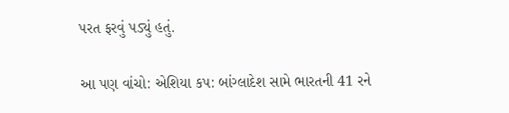પરત ફરવું પડ્યું હતું.

આ પણ વાંચો: એશિયા કપ: બાંગ્લાદેશ સામે ભારતની 41 રને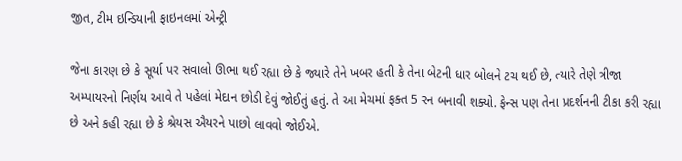જીત, ટીમ ઇન્ડિયાની ફાઇનલમાં એન્ટ્રી

જેના કારણ છે કે સૂર્યા પર સવાલો ઊભા થઈ રહ્યા છે કે જ્યારે તેને ખબર હતી કે તેના બેટની ધાર બોલને ટચ થઈ છે, ત્યારે તેણે ત્રીજા અમ્પાયરનો નિર્ણય આવે તે પહેલાં મેદાન છોડી દેવું જોઈતું હતું. તે આ મેચમાં ફક્ત 5 રન બનાવી શક્યો. ફેન્સ પણ તેના પ્રદર્શનની ટીકા કરી રહ્યા છે અને કહી રહ્યા છે કે શ્રેયસ ઐયરને પાછો લાવવો જોઈએ.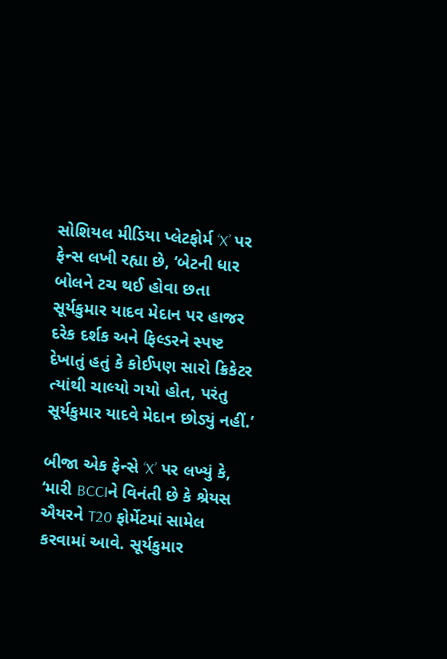સોશિયલ મીડિયા પ્લેટફોર્મ ‘X’ પર ફેન્સ લખી રહ્યા છે, ‘બેટની ધાર બોલને ટચ થઈ હોવા છતા સૂર્યકુમાર યાદવ મેદાન પર હાજર દરેક દર્શક અને ફિલ્ડરને સ્પષ્ટ દેખાતું હતું કે કોઈપણ સારો ક્રિકેટર ત્યાંથી ચાલ્યો ગયો હોત, પરંતુ સૂર્યકુમાર યાદવે મેદાન છોડ્યું નહીં.’

બીજા એક ફેન્સે ‘X’ પર લખ્યું કે, ‘મારી BCCIને વિનંતી છે કે શ્રેયસ ઐયરને T20 ફોર્મેટમાં સામેલ કરવામાં આવે. સૂર્યકુમાર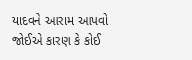યાદવને આરામ આપવો જોઈએ કારણ કે કોઈ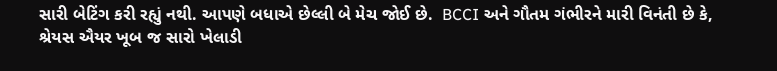સારી બેટિંગ કરી રહ્યું નથી. આપણે બધાએ છેલ્લી બે મેચ જોઈ છે.  BCCI અને ગૌતમ ગંભીરને મારી વિનંતી છે કે, શ્રેયસ ઐયર ખૂબ જ સારો ખેલાડી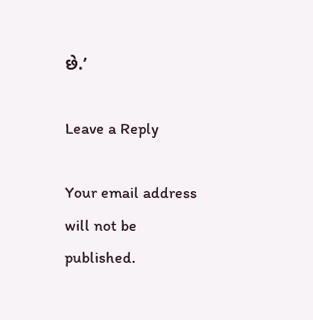છે.’

Leave a Reply

Your email address will not be published.